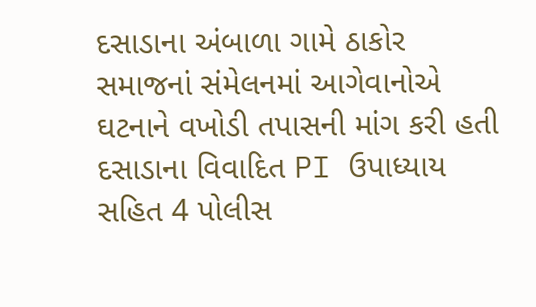દસાડાના અંબાળા ગામે ઠાકોર સમાજનાં સંમેલનમાં આગેવાનોએ ઘટનાને વખોડી તપાસની માંગ કરી હતી
દસાડાના વિવાદિત PI ઉપાધ્યાય સહિત 4 પોલીસ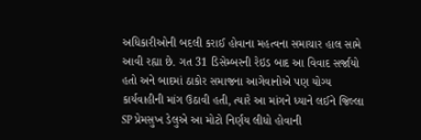અધિકારીઓની બદલી કરાઈ હોવાના મહત્વના સમાચાર હાલ સામે આવી રહ્યા છે. ગત 31 ડિસેમ્બરની રેઇડ બાદ આ વિવાદ સર્જાયો હતો અને બાદમાં ઠાકોર સમાજના આગેવાનોએ પણ યોગ્ય કાર્યવાહીની માંગ ઉઠાવી હતી, ત્યારે આ માંગને ધ્યાને લઈને જિલ્લા SP પ્રેમસુખ ડેલુએ આ મોટો નિર્ણય લીધો હોવાની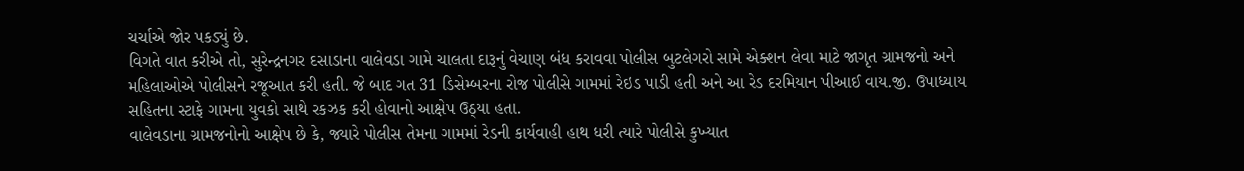ચર્ચાએ જોર પકડ્યું છે.
વિગતે વાત કરીએ તો, સુરેન્દ્રનગર દસાડાના વાલેવડા ગામે ચાલતા દારૂનું વેચાણ બંધ કરાવવા પોલીસ બુટલેગરો સામે એક્શન લેવા માટે જાગૃત ગ્રામજનો અને મહિલાઓએ પોલીસને રજૂઆત કરી હતી. જે બાદ ગત 31 ડિસેમ્બરના રોજ પોલીસે ગામમાં રેઇડ પાડી હતી અને આ રેડ દરમિયાન પીઆઈ વાય.જી. ઉપાધ્યાય સહિતના સ્ટાફે ગામના યુવકો સાથે રકઝક કરી હોવાનો આક્ષેપ ઉઠ્યા હતા.
વાલેવડાના ગ્રામજનોનો આક્ષેપ છે કે, જ્યારે પોલીસ તેમના ગામમાં રેડની કાર્યવાહી હાથ ધરી ત્યારે પોલીસે કુખ્યાત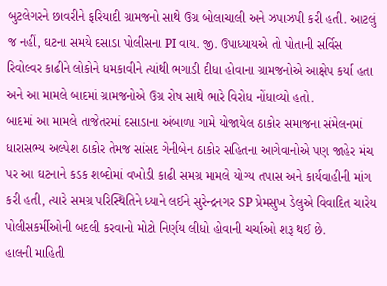બુટલેગરને છાવરીને ફરિયાદી ગ્રામજનો સાથે ઉગ્ર બોલાચાલી અને ઝપાઝપી કરી હતી. આટલું જ નહીં, ઘટના સમયે દસાડા પોલીસના PI વાય. જી. ઉપાધ્યાયએ તો પોતાની સર્વિસ રિવોલ્વર કાઢીને લોકોને ધમકાવીને ત્યાંથી ભગાડી દીધા હોવાના ગ્રામજનોએ આક્ષેપ કર્યા હતા અને આ મામલે બાદમાં ગ્રામજનોએ ઉગ્ર રોષ સાથે ભારે વિરોધ નોંધાવ્યો હતો.
બાદમાં આ મામલે તાજેતરમાં દસાડાના અંબાળા ગામે યોજાયેલ ઠાકોર સમાજના સંમેલનમાં ધારાસભ્ય અલ્પેશ ઠાકોર તેમજ સાંસદ ગેનીબેન ઠાકોર સહિતના આગેવાનોએ પણ જાહેર મંચ પર આ ઘટનાને કડક શબ્દોમાં વખોડી કાઢી સમગ્ર મામલે યોગ્ય તપાસ અને કાર્યવાહીની માંગ કરી હતી, ત્યારે સમગ્ર પરિસ્થિતિને ધ્યાને લઈને સુરેન્દ્રનગર SP પ્રેમસુખ ડેલુએ વિવાદિત ચારેય પોલીસકર્મીઓની બદલી કરવાનો મોટો નિર્ણય લીધો હોવાની ચર્ચાઓ શરૂ થઈ છે.
હાલની માહિતી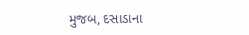મુજબ, દસાડાના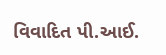વિવાદિત પી.આઈ.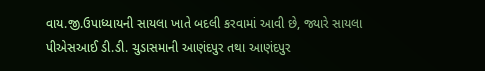વાય.જી.ઉપાધ્યાયની સાયલા ખાતે બદલી કરવામાં આવી છે, જ્યારે સાયલા પીએસઆઈ ડી.ડી. ચુડાસમાની આણંદપુર તથા આણંદપુર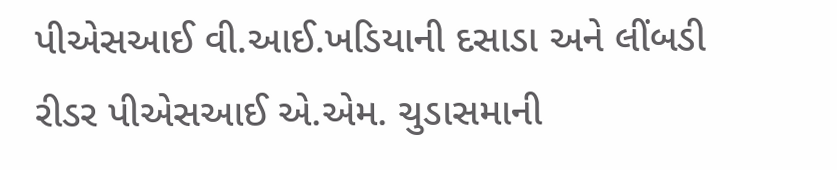પીએસઆઈ વી.આઈ.ખડિયાની દસાડા અને લીંબડી રીડર પીએસઆઈ એ.એમ. ચુડાસમાની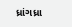ધ્રાંગધ્રા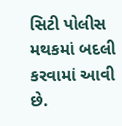સિટી પોલીસ મથકમાં બદલી કરવામાં આવી છે.